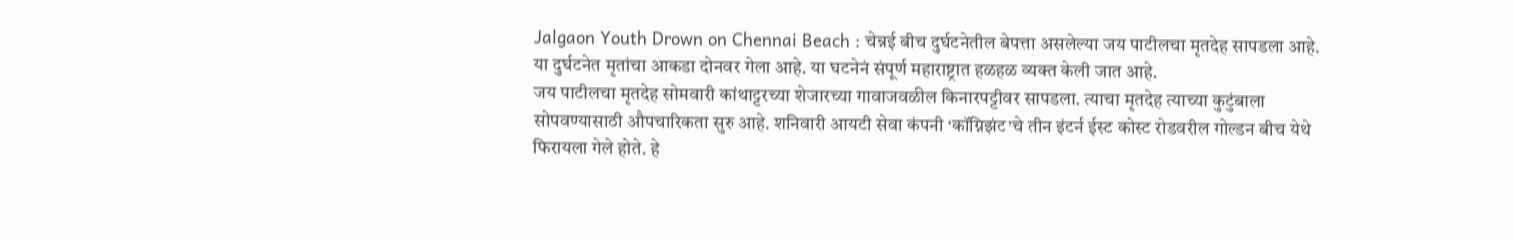Jalgaon Youth Drown on Chennai Beach : चेन्नई बीच दुर्घटनेतील बेपत्ता असलेल्या जय पाटीलचा मृतदेह सापडला आहे. या दुर्घटनेत मृतांचा आकडा दोनवर गेला आहे. या घटनेनं संपूर्ण महाराष्ट्रात हळहळ व्यक्त केली जात आहे.
जय पाटीलचा मृतदेह सोमवारी कांथाट्टरच्या शेजारच्या गावाजवळील किनारपट्टीवर सापडला. त्याचा मृतदेह त्याच्या कुटुंबाला सोपवण्यासाठी औपचारिकता सुरु आहे. शनिवारी आयटी सेवा कंपनी ‘कॉग्निझंट’चे तीन इंटर्न ईस्ट कोस्ट रोडवरील गोल्डन बीच येथे फिरायला गेले होते. हे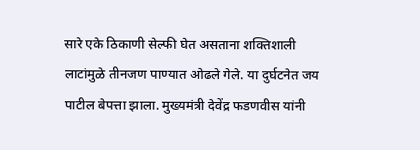सारे एके ठिकाणी सेल्फी घेत असताना शक्तिशाली लाटांमुळे तीनजण पाण्यात ओढले गेले. या दुर्घटनेत जय पाटील बेपत्ता झाला. मुख्यमंत्री देवेंद्र फडणवीस यांनी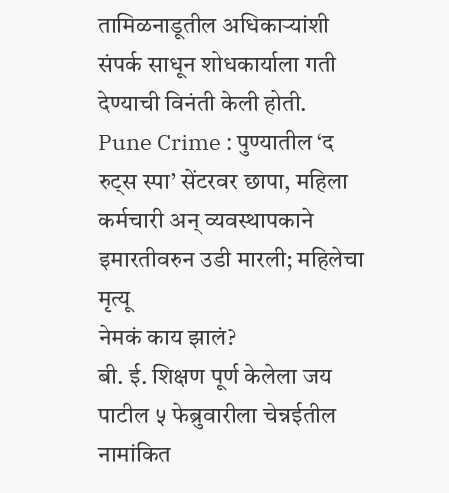तामिळनाडूतील अधिकाऱ्यांशी संपर्क साधून शोधकार्याला गती देण्याची विनंती केली होती.
Pune Crime : पुण्यातील ‘द रुट्स स्पा’ सेंटरवर छापा, महिला कर्मचारी अन् व्यवस्थापकाने इमारतीवरुन उडी मारली; महिलेचा मृत्यू
नेमकं काय झालं?
बी. ई. शिक्षण पूर्ण केलेला जय पाटील ५ फेब्रुवारीला चेन्नईतील नामांकित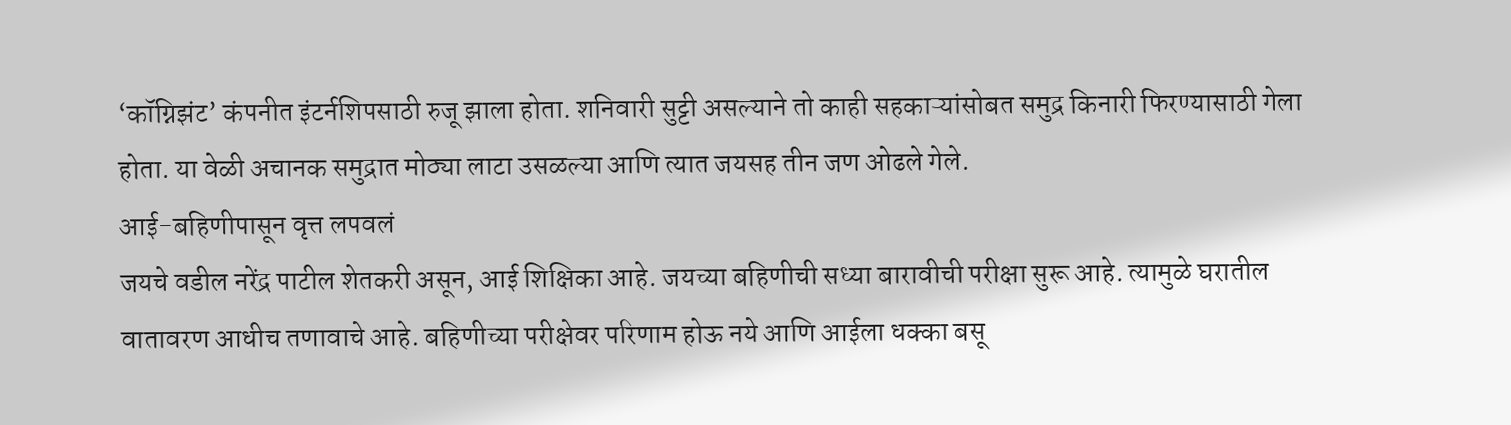‘कॉग्निझंट’ कंपनीत इंटर्नशिपसाठी रुजू झाला होता. शनिवारी सुट्टी असल्याने तो काही सहकाऱ्यांसोबत समुद्र किनारी फिरण्यासाठी गेला होता. या वेळी अचानक समुद्रात मोठ्या लाटा उसळल्या आणि त्यात जयसह तीन जण ओढले गेले.
आई-बहिणीपासून वृत्त लपवलं
जयचे वडील नरेंद्र पाटील शेतकरी असून, आई शिक्षिका आहे. जयच्या बहिणीची सध्या बारावीची परीक्षा सुरू आहे. त्यामुळे घरातील वातावरण आधीच तणावाचे आहे. बहिणीच्या परीक्षेवर परिणाम होऊ नये आणि आईला धक्का बसू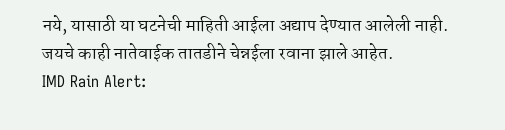नये, यासाठी या घटनेची माहिती आईला अद्याप देण्यात आलेली नाही. जयचे काही नातेवाईक तातडीने चेन्नईला रवाना झाले आहेत.
IMD Rain Alert: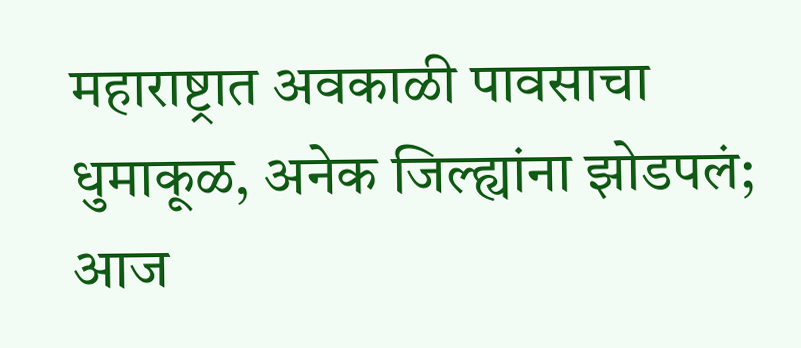महाराष्ट्रात अवकाळी पावसाचा धुमाकूळ, अनेक जिल्ह्यांना झोडपलं; आज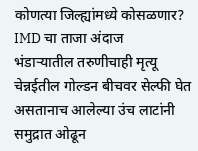कोणत्या जिल्ह्यांमध्ये कोसळणार? IMD चा ताजा अंदाज
भंडाऱ्यातील तरुणीचाही मृत्यू
चेन्नईतील गोल्डन बीचवर सेल्फी घेत असतानाच आलेल्या उंच लाटांनी समुद्रात ओढून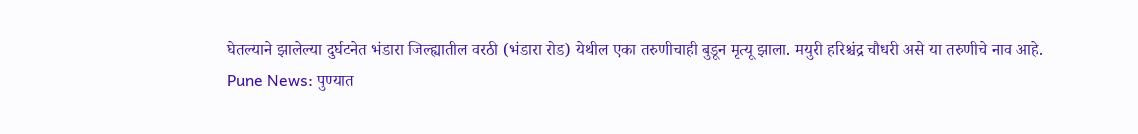घेतल्याने झालेल्या दुर्घटनेत भंडारा जिल्ह्यातील वरठी (भंडारा रोड) येथील एका तरुणीचाही बुडून मृत्यू झाला. मयुरी हरिश्चंद्र चौधरी असे या तरुणीचे नाव आहे.
Pune News: पुण्यात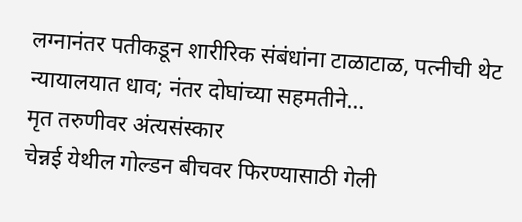लग्नानंतर पतीकडून शारीरिक संबंधांना टाळाटाळ, पत्नीची थेट न्यायालयात धाव; नंतर दोघांच्या सहमतीने…
मृत तरुणीवर अंत्यसंस्कार
चेन्नई येथील गोल्डन बीचवर फिरण्यासाठी गेली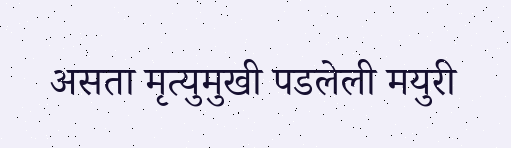असता मृत्युमुखी पडलेली मयुरी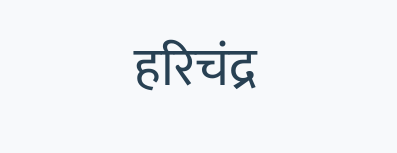हरिचंद्र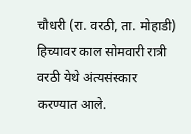चौधरी (रा. वरठी, ता. मोहाडी) हिच्यावर काल सोमवारी रात्री वरठी येथे अंत्यसंस्कार करण्यात आले.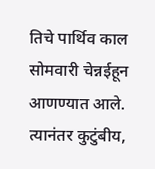तिचे पार्थिव काल सोमवारी चेन्नईहून आणण्यात आले. त्यानंतर कुटुंबीय,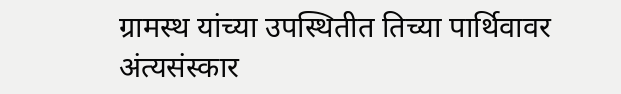ग्रामस्थ यांच्या उपस्थितीत तिच्या पार्थिवावर अंत्यसंस्कार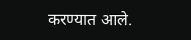करण्यात आले.